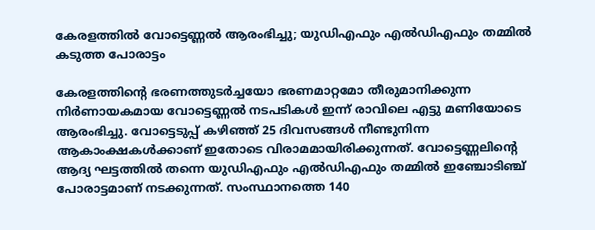കേരളത്തില്‍ വോട്ടെണ്ണല്‍ ആരംഭിച്ചു; യുഡിഎഫും എല്‍ഡിഎഫും തമ്മില്‍ കടുത്ത പോരാട്ടം

കേരളത്തിന്റെ ഭരണത്തുടര്‍ച്ചയോ ഭരണമാറ്റമോ തീരുമാനിക്കുന്ന നിര്‍ണായകമായ വോട്ടെണ്ണല്‍ നടപടികള്‍ ഇന്ന് രാവിലെ എട്ടു മണിയോടെ ആരംഭിച്ചു. വോട്ടെടുപ്പ് കഴിഞ്ഞ് 25 ദിവസങ്ങള്‍ നീണ്ടുനിന്ന ആകാംക്ഷകള്‍ക്കാണ് ഇതോടെ വിരാമമായിരിക്കുന്നത്. വോട്ടെണ്ണലിന്റെ ആദ്യ ഘട്ടത്തില്‍ തന്നെ യുഡിഎഫും എല്‍ഡിഎഫും തമ്മില്‍ ഇഞ്ചോടിഞ്ച് പോരാട്ടമാണ് നടക്കുന്നത്. സംസ്ഥാനത്തെ 140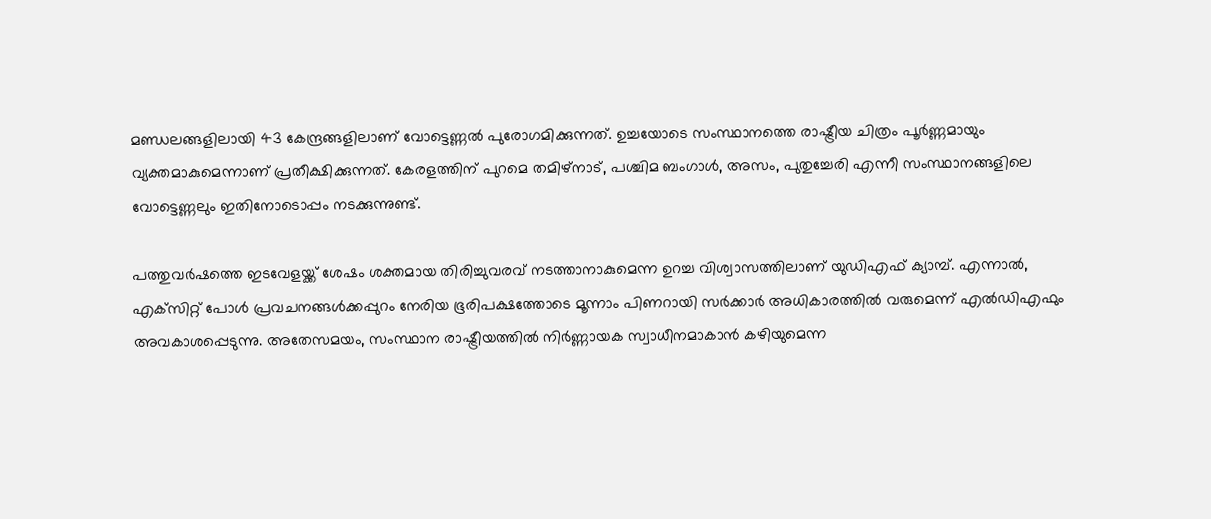മണ്ഡലങ്ങളിലായി 43 കേന്ദ്രങ്ങളിലാണ് വോട്ടെണ്ണല്‍ പുരോഗമിക്കുന്നത്. ഉച്ചയോടെ സംസ്ഥാനത്തെ രാഷ്ട്രീയ ചിത്രം പൂര്‍ണ്ണമായും വ്യക്തമാകുമെന്നാണ് പ്രതീക്ഷിക്കുന്നത്. കേരളത്തിന് പുറമെ തമിഴ്‌നാട്, പശ്ചിമ ബംഗാള്‍, അസം, പുതുച്ചേരി എന്നീ സംസ്ഥാനങ്ങളിലെ വോട്ടെണ്ണലും ഇതിനോടൊപ്പം നടക്കുന്നുണ്ട്.

പത്തുവര്‍ഷത്തെ ഇടവേളയ്ക്ക് ശേഷം ശക്തമായ തിരിച്ചുവരവ് നടത്താനാകുമെന്ന ഉറച്ച വിശ്വാസത്തിലാണ് യുഡിഎഫ് ക്യാമ്പ്. എന്നാല്‍, എക്‌സിറ്റ് പോള്‍ പ്രവചനങ്ങള്‍ക്കപ്പുറം നേരിയ ഭൂരിപക്ഷത്തോടെ മൂന്നാം പിണറായി സര്‍ക്കാര്‍ അധികാരത്തില്‍ വരുമെന്ന് എല്‍ഡിഎഫും അവകാശപ്പെടുന്നു. അതേസമയം, സംസ്ഥാന രാഷ്ട്രീയത്തില്‍ നിര്‍ണ്ണായക സ്വാധീനമാകാന്‍ കഴിയുമെന്ന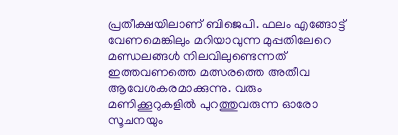പ്രതീക്ഷയിലാണ് ബിജെപി. ഫലം എങ്ങോട്ട് വേണമെങ്കിലും മറിയാവുന്ന മുപ്പതിലേറെ മണ്ഡലങ്ങള്‍ നിലവിലുണ്ടെന്നത് ഇത്തവണത്തെ മത്സരത്തെ അതീവ ആവേശകരമാക്കുന്നു. വരും മണിക്കൂറുകളില്‍ പുറത്തുവരുന്ന ഓരോ സൂചനയും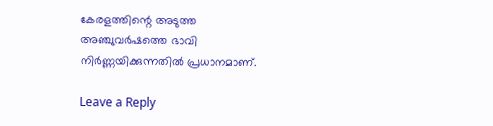കേരളത്തിന്റെ അടുത്ത അഞ്ചുവര്‍ഷത്തെ ഭാവി നിര്‍ണ്ണയിക്കുന്നതില്‍ പ്രധാനമാണ്.

Leave a Reply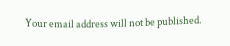Your email address will not be published.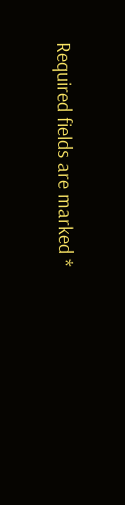Required fields are marked *